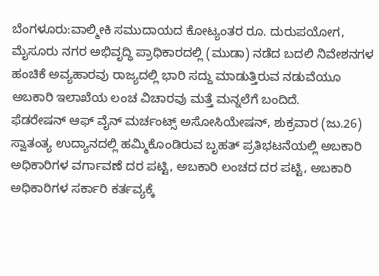ಬೆಂಗಳೂರು:ವಾಲ್ಮೀಕಿ ಸಮುದಾಯದ ಕೋಟ್ಯಂತರ ರೂ. ದುರುಪಯೋಗ, ಮೈಸೂರು ನಗರ ಅಭಿವೃದ್ಧಿ ಪ್ರಾಧಿಕಾರದಲ್ಲಿ (ಮುಡಾ) ನಡೆದ ಬದಲಿ ನಿವೇಶನಗಳ ಹಂಚಿಕೆ ಅವ್ಯಹಾರವು ರಾಜ್ಯದಲ್ಲಿ ಭಾರಿ ಸದ್ದು ಮಾಡುತ್ತಿರುವ ನಡುವೆಯೂ ಅಬಕಾರಿ ಇಲಾಖೆಯ ಲಂಚ ವಿಚಾರವು ಮತ್ತೆ ಮನ್ನಲೆಗೆ ಬಂದಿದೆ.
ಫೆಡರೇಷನ್ ಆಫ್ ವೈನ್ ಮರ್ಚಂಟ್ಸ್ ಅಸೋಸಿಯೇಷನ್, ಶುಕ್ರವಾರ (ಜು.26) ಸ್ವಾತಂತ್ಯ ಉದ್ಯಾನದಲ್ಲಿ ಹಮ್ಮಿಕೊಂಡಿರುವ ಬೃಹತ್ ಪ್ರತಿಭಟನೆಯಲ್ಲಿ ಅಬಕಾರಿ ಅಧಿಕಾರಿಗಳ ವರ್ಗಾವಣೆ ದರ ಪಟ್ಟಿ, ಅಬಕಾರಿ ಲಂಚದ ದರ ಪಟ್ಟಿ, ಅಬಕಾರಿ ಅಧಿಕಾರಿಗಳ ಸರ್ಕಾರಿ ಕರ್ತವ್ಯಕ್ಕೆ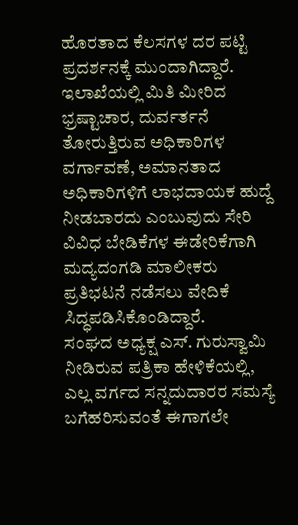ಹೊರತಾದ ಕೆಲಸಗಳ ದರ ಪಟ್ಟಿ ಪ್ರದರ್ಶನಕ್ಕೆ ಮುಂದಾಗಿದ್ದಾರೆ. ಇಲಾಖೆಯಲ್ಲಿ ಮಿತಿ ಮೀರಿದ ಭ್ರಷ್ಟಾಚಾರ, ದುರ್ವರ್ತನೆ ತೋರುತ್ತಿರುವ ಅಧಿಕಾರಿಗಳ ವರ್ಗಾವಣೆ, ಅಮಾನತಾದ ಅಧಿಕಾರಿಗಳಿಗೆ ಲಾಭದಾಯಕ ಹುದ್ದೆ ನೀಡಬಾರದು ಎಂಬುವುದು ಸೇರಿ ವಿವಿಧ ಬೇಡಿಕೆಗಳ ಈಡೇರಿಕೆಗಾಗಿ ಮದ್ಯದಂಗಡಿ ಮಾಲೀಕರು ಪ್ರತಿಭಟನೆ ನಡೆಸಲು ವೇದಿಕೆ ಸಿದ್ಧಪಡಿಸಿಕೊಂಡಿದ್ದಾರೆ.
ಸಂಘದ ಅಧ್ಯಕ್ಷ ಎಸ್. ಗುರುಸ್ವಾಮಿ ನೀಡಿರುವ ಪತ್ರಿಕಾ ಹೇಳಿಕೆಯಲ್ಲಿ, ಎಲ್ಲ ವರ್ಗದ ಸನ್ನದುದಾರರ ಸಮಸ್ಯೆ ಬಗೆಹರಿಸುವಂತೆ ಈಗಾಗಲೇ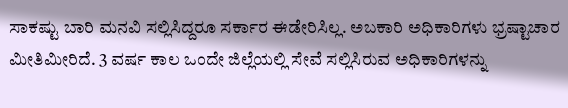ಸಾಕಷ್ಟು ಬಾರಿ ಮನವಿ ಸಲ್ಲಿಸಿದ್ದರೂ ಸರ್ಕಾರ ಈಡೇರಿಸಿಲ್ಲ. ಅಬಕಾರಿ ಅಧಿಕಾರಿಗಳು ಭ್ರಷ್ಟಾಚಾರ ಮೀತಿಮೀರಿದೆ. 3 ವರ್ಷ ಕಾಲ ಒಂದೇ ಜಿಲ್ಲೆಯಲ್ಲಿ ಸೇವೆ ಸಲ್ಲಿಸಿರುವ ಅಧಿಕಾರಿಗಳನ್ನು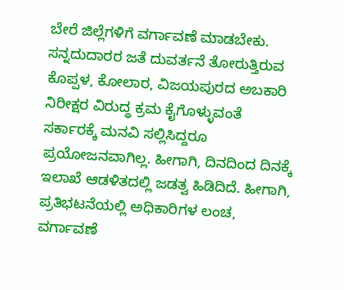ಬೇರೆ ಜಿಲ್ಲೆಗಳಿಗೆ ವರ್ಗಾವಣೆ ಮಾಡಬೇಕು. ಸನ್ನದುದಾರರ ಜತೆ ದುವರ್ತನೆ ತೋರುತ್ತಿರುವ ಕೊಪ್ಪಳ, ಕೋಲಾರ, ವಿಜಯಪುರದ ಅಬಕಾರಿ ನಿರೀಕ್ಷರ ವಿರುದ್ಧ ಕ್ರಮ ಕೈಗೊಳ್ಳುವಂತೆ ಸರ್ಕಾರಕ್ಕೆ ಮನವಿ ಸಲ್ಲಿಸಿದ್ದರೂ ಪ್ರಯೋಜನವಾಗಿಲ್ಲ. ಹೀಗಾಗಿ, ದಿನದಿಂದ ದಿನಕ್ಕೆ ಇಲಾಖೆ ಆಡಳಿತದಲ್ಲಿ ಜಡತ್ವ ಹಿಡಿದಿದೆ. ಹೀಗಾಗಿ, ಪ್ರತಿಭಟನೆಯಲ್ಲಿ ಅಧಿಕಾರಿಗಳ ಲಂಚ, ವರ್ಗಾವಣೆ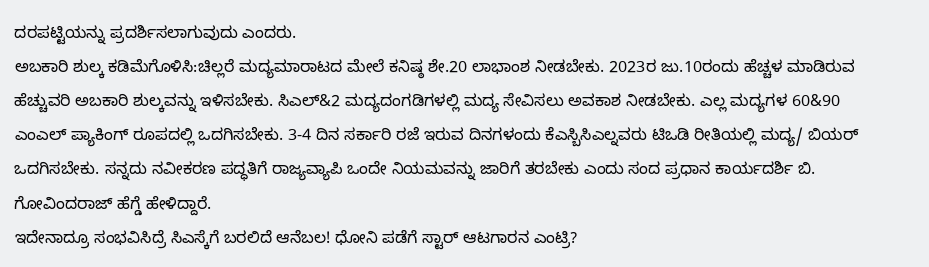ದರಪಟ್ಟಿಯನ್ನು ಪ್ರದರ್ಶಿಸಲಾಗುವುದು ಎಂದರು.
ಅಬಕಾರಿ ಶುಲ್ಕ ಕಡಿಮೆಗೊಳಿಸಿ:ಚಿಲ್ಲರೆ ಮದ್ಯಮಾರಾಟದ ಮೇಲೆ ಕನಿಷ್ಠ ಶೇ.20 ಲಾಭಾಂಶ ನೀಡಬೇಕು. 2023ರ ಜು.10ರಂದು ಹೆಚ್ಚಳ ಮಾಡಿರುವ ಹೆಚ್ಚುವರಿ ಅಬಕಾರಿ ಶುಲ್ಕವನ್ನು ಇಳಿಸಬೇಕು. ಸಿಎಲ್&2 ಮದ್ಯದಂಗಡಿಗಳಲ್ಲಿ ಮದ್ಯ ಸೇವಿಸಲು ಅವಕಾಶ ನೀಡಬೇಕು. ಎಲ್ಲ ಮದ್ಯಗಳ 60&90 ಎಂಎಲ್ ಪ್ಯಾಕಿಂಗ್ ರೂಪದಲ್ಲಿ ಒದಗಿಸಬೇಕು. 3-4 ದಿನ ಸರ್ಕಾರಿ ರಜೆ ಇರುವ ದಿನಗಳಂದು ಕೆಎಸ್ಬಿಸಿಎಲ್ನವರು ಟಿಒಡಿ ರೀತಿಯಲ್ಲಿ ಮದ್ಯ/ ಬಿಯರ್ ಒದಗಿಸಬೇಕು. ಸನ್ನದು ನವೀಕರಣ ಪದ್ಧತಿಗೆ ರಾಜ್ಯವ್ಯಾಪಿ ಒಂದೇ ನಿಯಮವನ್ನು ಜಾರಿಗೆ ತರಬೇಕು ಎಂದು ಸಂದ ಪ್ರಧಾನ ಕಾರ್ಯದರ್ಶಿ ಬಿ. ಗೋವಿಂದರಾಜ್ ಹೆಗ್ಡೆ ಹೇಳಿದ್ದಾರೆ.
ಇದೇನಾದ್ರೂ ಸಂಭವಿಸಿದ್ರೆ ಸಿಎಸ್ಕೆಗೆ ಬರಲಿದೆ ಆನೆಬಲ! ಧೋನಿ ಪಡೆಗೆ ಸ್ಟಾರ್ ಆಟಗಾರನ ಎಂಟ್ರಿ?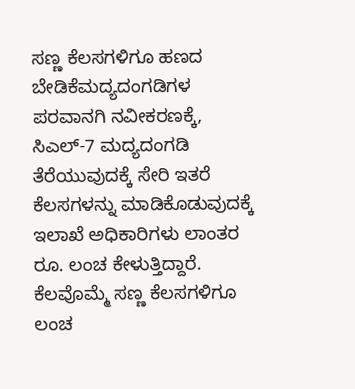ಸಣ್ಣ ಕೆಲಸಗಳಿಗೂ ಹಣದ ಬೇಡಿಕೆಮದ್ಯದಂಗಡಿಗಳ ಪರವಾನಗಿ ನವೀಕರಣಕ್ಕೆ, ಸಿಎಲ್-7 ಮದ್ಯದಂಗಡಿ ತೆರೆಯುವುದಕ್ಕೆ ಸೇರಿ ಇತರೆ ಕೆಲಸಗಳನ್ನು ಮಾಡಿಕೊಡುವುದಕ್ಕೆ ಇಲಾಖೆ ಅಧಿಕಾರಿಗಳು ಲಾಂತರ ರೂ. ಲಂಚ ಕೇಳುತ್ತಿದ್ದಾರೆ. ಕೆಲವೊಮ್ಮೆ ಸಣ್ಣ ಕೆಲಸಗಳಿಗೂ ಲಂಚ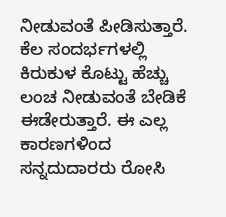ನೀಡುವಂತೆ ಪೀಡಿಸುತ್ತಾರೆ. ಕೆಲ ಸಂದರ್ಭಗಳಲ್ಲಿ ಕಿರುಕುಳ ಕೊಟ್ಟು ಹೆಚ್ಚು ಲಂಚ ನೀಡುವಂತೆ ಬೇಡಿಕೆ ಈಡೇರುತ್ತಾರೆ. ಈ ಎಲ್ಲ ಕಾರಣಗಳಿಂದ ಸನ್ನದುದಾರರು ರೋಸಿ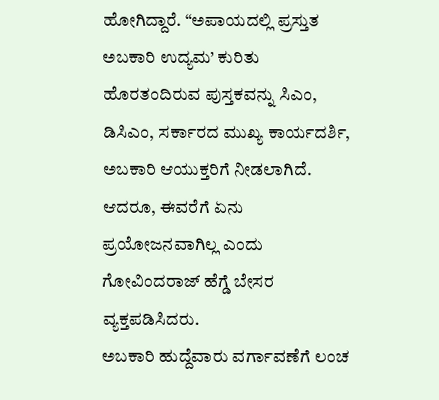ಹೋಗಿದ್ದಾರೆ. “ಅಪಾಯದಲ್ಲಿ ಪ್ರಸ್ತುತ ಅಬಕಾರಿ ಉದ್ಯಮ’ ಕುರಿತು ಹೊರತಂದಿರುವ ಪುಸ್ತಕವನ್ನು ಸಿಎಂ, ಡಿಸಿಎಂ, ಸರ್ಕಾರದ ಮುಖ್ಯ ಕಾರ್ಯದರ್ಶಿ, ಅಬಕಾರಿ ಆಯುಕ್ತರಿಗೆ ನೀಡಲಾಗಿದೆ. ಆದರೂ, ಈವರೆಗೆ ಏನು ಪ್ರಯೋಜನವಾಗಿಲ್ಲ ಎಂದು ಗೋವಿಂದರಾಜ್ ಹೆಗ್ಡೆ ಬೇಸರ ವ್ಯಕ್ತಪಡಿಸಿದರು.
ಅಬಕಾರಿ ಹುದ್ದೆವಾರು ವರ್ಗಾವಣೆಗೆ ಲಂಚ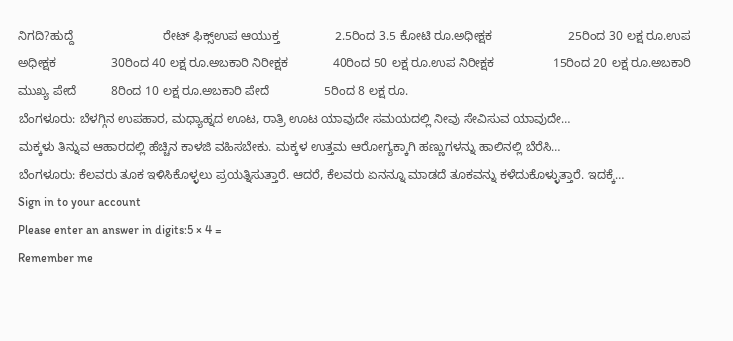ನಿಗದಿ?ಹುದ್ದೆ                          ರೇಟ್ ಫಿಕ್ಸ್ಉಪ ಆಯುಕ್ತ                2.5ರಿಂದ 3.5 ಕೋಟಿ ರೂ.ಅಧೀಕ್ಷಕ                      25ರಿಂದ 30 ಲಕ್ಷ ರೂ.ಉಪ ಅಧೀಕ್ಷಕ                30ರಿಂದ 40 ಲಕ್ಷ ರೂ.ಅಬಕಾರಿ ನಿರೀಕ್ಷಕ             40ರಿಂದ 50 ಲಕ್ಷ ರೂ.ಉಪ ನಿರೀಕ್ಷಕ                 15ರಿಂದ 20 ಲಕ್ಷ ರೂ.ಅಬಕಾರಿ ಮುಖ್ಯ ಪೇದೆ          8ರಿಂದ 10 ಲಕ್ಷ ರೂ.ಅಬಕಾರಿ ಪೇದೆ                5ರಿಂದ 8 ಲಕ್ಷ ರೂ.
ಬೆಂಗಳೂರು: ಬೆಳಗ್ಗಿನ ಉಪಹಾರ, ಮಧ್ಯಾಹ್ನದ ಊಟ, ರಾತ್ರಿ ಊಟ ಯಾವುದೇ ಸಮಯದಲ್ಲಿ ನೀವು ಸೇವಿಸುವ ಯಾವುದೇ…
ಮಕ್ಕಳು ತಿನ್ನುವ ಆಹಾರದಲ್ಲಿ ಹೆಚ್ಚಿನ ಕಾಳಜಿ ವಹಿಸಬೇಕು. ಮಕ್ಕಳ ಉತ್ತಮ ಆರೋಗ್ಯಕ್ಕಾಗಿ ಹಣ್ಣುಗಳನ್ನು ಹಾಲಿನಲ್ಲಿ ಬೆರೆಸಿ…
ಬೆಂಗಳೂರು: ಕೆಲವರು ತೂಕ ಇಳಿಸಿಕೊಳ್ಳಲು ಪ್ರಯತ್ನಿಸುತ್ತಾರೆ. ಆದರೆ, ಕೆಲವರು ಏನನ್ನೂ ಮಾಡದೆ ತೂಕವನ್ನು ಕಳೆದುಕೊಳ್ಳುತ್ತಾರೆ. ಇದಕ್ಕೆ…
Sign in to your account
Please enter an answer in digits:5 × 4 =
Remember me